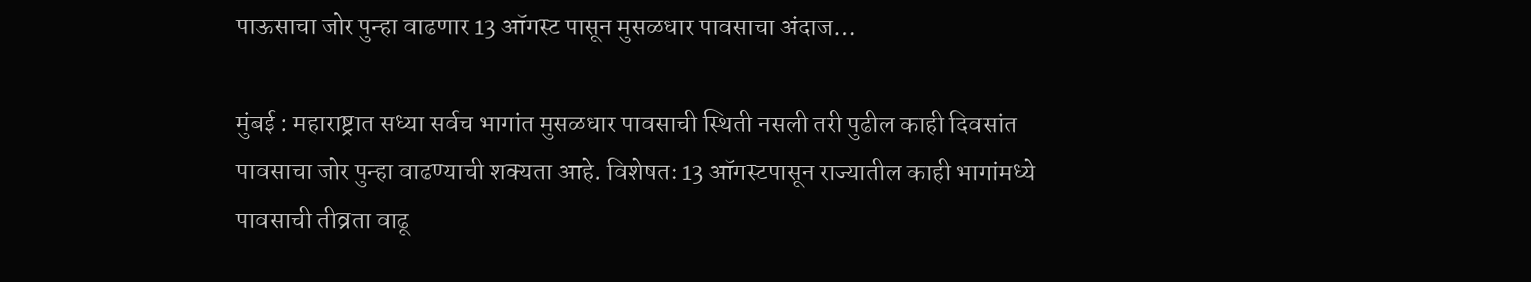पाऊसाचा जोर पुन्हा वाढणार 13 ऑगस्ट पासून मुसळधार पावसाचा अंदाज…

मुंबई : महाराष्ट्रात सध्या सर्वच भागांत मुसळधार पावसाची स्थिती नसली तरी पुढील काही दिवसांत पावसाचा जोर पुन्हा वाढण्याची शक्यता आहे. विशेषतः 13 ऑगस्टपासून राज्यातील काही भागांमध्ये पावसाची तीव्रता वाढू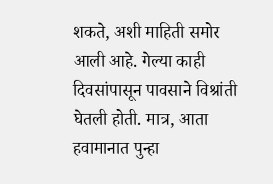शकते, अशी माहिती समोर आली आहे. गेल्या काही दिवसांपासून पावसाने विश्रांती घेतली होती. मात्र, आता हवामानात पुन्हा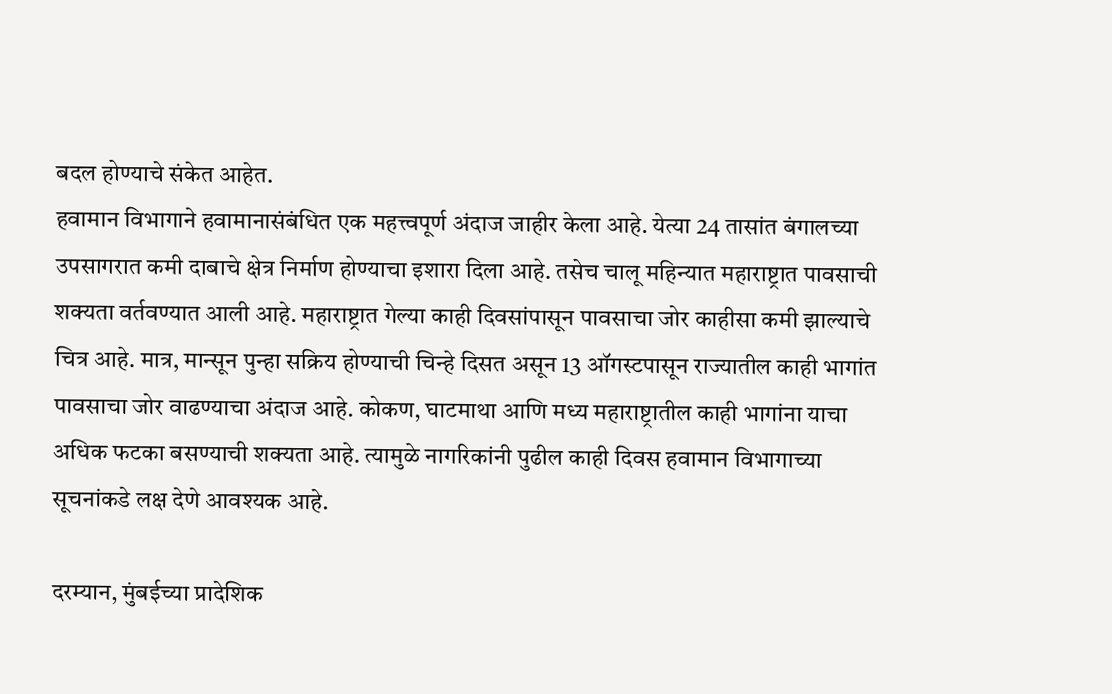बदल होण्याचे संकेत आहेत.
हवामान विभागाने हवामानासंबंधित एक महत्त्वपूर्ण अंदाज जाहीर केला आहे. येत्या 24 तासांत बंगालच्या उपसागरात कमी दाबाचे क्षेत्र निर्माण होण्याचा इशारा दिला आहे. तसेच चालू महिन्यात महाराष्ट्रात पावसाची शक्यता वर्तवण्यात आली आहे. महाराष्ट्रात गेल्या काही दिवसांपासून पावसाचा जोर काहीसा कमी झाल्याचे चित्र आहे. मात्र, मान्सून पुन्हा सक्रिय होण्याची चिन्हे दिसत असून 13 ऑगस्टपासून राज्यातील काही भागांत पावसाचा जोर वाढण्याचा अंदाज आहे. कोकण, घाटमाथा आणि मध्य महाराष्ट्रातील काही भागांना याचा अधिक फटका बसण्याची शक्यता आहे. त्यामुळे नागरिकांनी पुढील काही दिवस हवामान विभागाच्या सूचनांकडे लक्ष देणे आवश्यक आहे.

दरम्यान, मुंबईच्या प्रादेशिक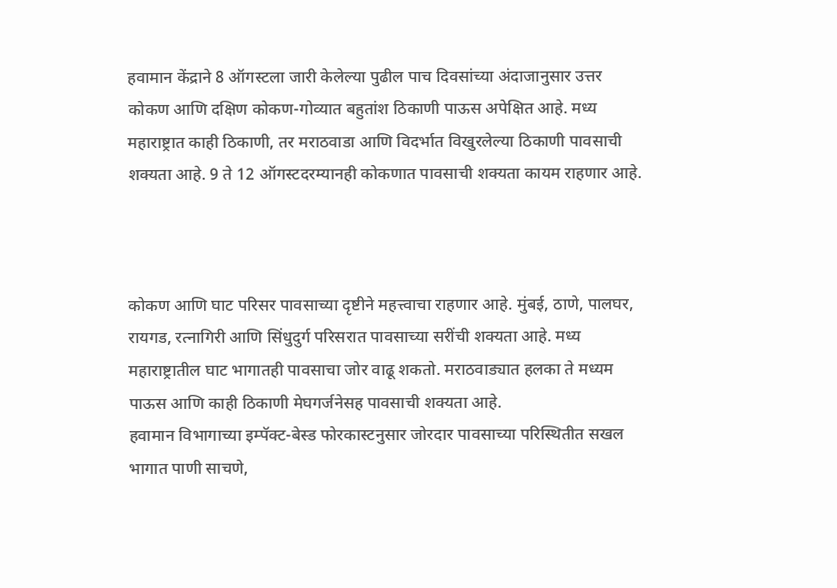हवामान केंद्राने 8 ऑगस्टला जारी केलेल्या पुढील पाच दिवसांच्या अंदाजानुसार उत्तर कोकण आणि दक्षिण कोकण-गोव्यात बहुतांश ठिकाणी पाऊस अपेक्षित आहे. मध्य महाराष्ट्रात काही ठिकाणी, तर मराठवाडा आणि विदर्भात विखुरलेल्या ठिकाणी पावसाची शक्यता आहे. 9 ते 12 ऑगस्टदरम्यानही कोकणात पावसाची शक्यता कायम राहणार आहे.



कोकण आणि घाट परिसर पावसाच्या दृष्टीने महत्त्वाचा राहणार आहे. मुंबई, ठाणे, पालघर, रायगड, रत्नागिरी आणि सिंधुदुर्ग परिसरात पावसाच्या सरींची शक्यता आहे. मध्य महाराष्ट्रातील घाट भागातही पावसाचा जोर वाढू शकतो. मराठवाड्यात हलका ते मध्यम पाऊस आणि काही ठिकाणी मेघगर्जनेसह पावसाची शक्यता आहे.
हवामान विभागाच्या इम्पॅक्ट-बेस्ड फोरकास्टनुसार जोरदार पावसाच्या परिस्थितीत सखल भागात पाणी साचणे,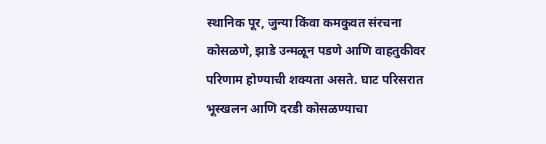स्थानिक पूर, जुन्या किंवा कमकुवत संरचना कोसळणे, झाडे उन्मळून पडणे आणि वाहतुकीवर परिणाम होण्याची शक्यता असते. घाट परिसरात भूस्खलन आणि दरडी कोसळण्याचा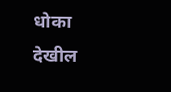धोका देखील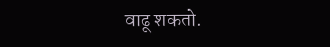वाढू शकतो.